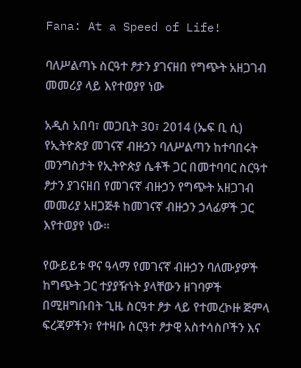Fana: At a Speed of Life!

ባለሥልጣኑ ስርዓተ ፆታን ያገናዘበ የግጭት አዘጋገብ መመሪያ ላይ እየተወያየ ነው

አዲስ አበባ፣ መጋቢት 30፣ 2014 (ኤፍ ቢ ሲ) የኢትዮጵያ መገናኛ ብዙኃን ባለሥልጣን ከተባበሩት መንግስታት የኢትዮጵያ ሴቶች ጋር በመተባባር ስርዓተ ፆታን ያገናዘበ የመገናኛ ብዙኃን የግጭት አዘጋገብ መመሪያ አዘጋጅቶ ከመገናኛ ብዙኃን ኃላፊዎች ጋር እየተወያየ ነው፡፡

የውይይቱ ዋና ዓላማ የመገናኛ ብዙኃን ባለሙያዎች ከግጭት ጋር ተያያዥነት ያላቸውን ዘገባዎች በሚዘግቡበት ጊዜ ስርዓተ ፆታ ላይ የተመረኮዙ ጅምላ ፍረጃዎችን፣ የተዛቡ ስርዓተ ፆታዊ አስተሳስቦችን እና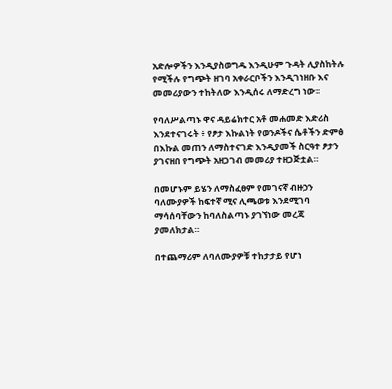አድሎዎችን እንዲያስወግዱ እንዲሁም ጉዳት ሊያስከትሉ የሚችሉ የግጭት ዘገባ አቀራርቦችን እንዲገነዘቡ እና መመሪያውን ተከትለው እንዲሰሩ ለማድረግ ነው፡፡

የባለሥልጣኑ ዋና ዳይሬክተር አቶ መሐመድ እድሪስ እንደተናገሩት ፥ የፆታ እኩልነት የወንዶችና ሴቶችን ድምፅ በእኩል መጠን ለማስተናገድ እንዲያመች ስርዓተ ፆታን ያገናዘበ የግጭት አዘጋገብ መመሪያ ተዘጋጅቷል።

በመሆኑም ይሄን ለማስፈፀም የመገናኛ ብዙኃን ባለሙያዎች ከፍተኛ ሚና ሊጫወቱ እንደሚገባ ማሳሰባቸውን ከባለስልጣኑ ያገኘነው መረጃ ያመለክታል።

በተጨማሪም ለባለሙያዎቹ ተከታታይ የሆነ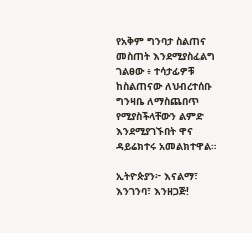የአቅም ግንባታ ስልጠና መስጠት እንደሚያስፈልግ ገልፀው ፥ ተሳታፊዎቹ ከስልጠናው ለህብረተሰቡ ግንዛቤ ለማስጨበጥ የሚያስችላቸውን ልምድ እንደሚያገኙበት ዋና ዳይሬክተሩ አመልክተዋል።

ኢትዮጵያን፦ እናልማ፣ እንገንባ፣ እንዘጋጅ!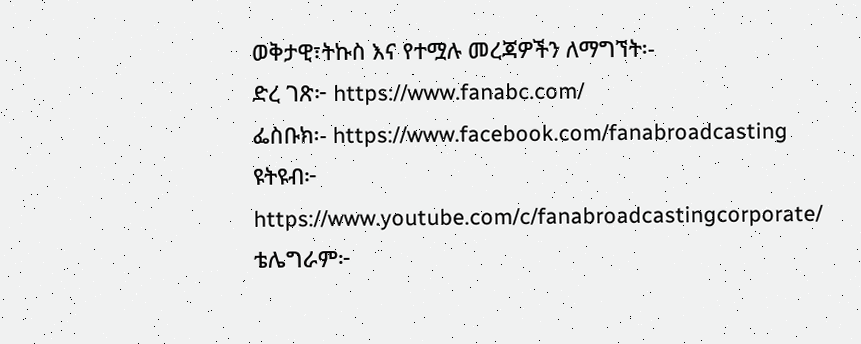ወቅታዊ፣ትኩስ እና የተሟሉ መረጃዎችን ለማግኘት፡-
ድረ ገጽ፦ https://www.fanabc.com/
ፌስቡክ፡- https://www.facebook.com/fanabroadcasting
ዩትዩብ፦ https://www.youtube.com/c/fanabroadcastingcorporate/
ቴሌግራም፦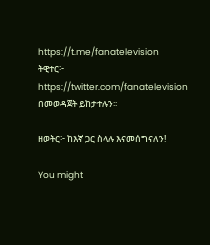https://t.me/fanatelevision
ትዊተር፦ https://twitter.com/fanatelevision በመወዳጀት ይከታተሉን፡፡

ዘወትር፦ ከእኛ ጋር ስላሉ እናመሰግናለን!

You might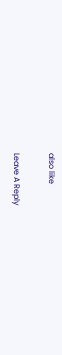also like

Leave A Reply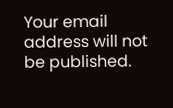Your email address will not be published.